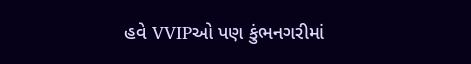હવે VVIPઓ પણ કુંભનગરીમાં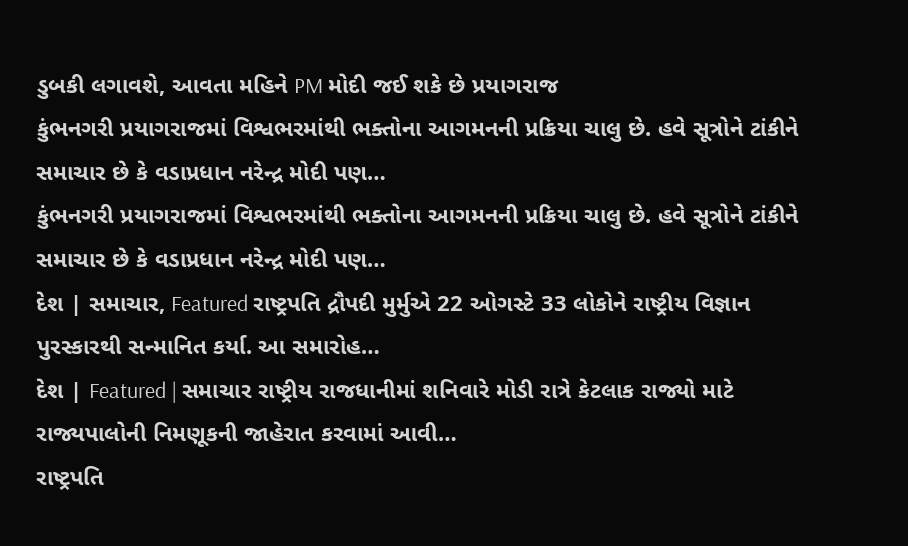ડુબકી લગાવશે, આવતા મહિને PM મોદી જઈ શકે છે પ્રયાગરાજ
કુંભનગરી પ્રયાગરાજમાં વિશ્વભરમાંથી ભક્તોના આગમનની પ્રક્રિયા ચાલુ છે. હવે સૂત્રોને ટાંકીને સમાચાર છે કે વડાપ્રધાન નરેન્દ્ર મોદી પણ…
કુંભનગરી પ્રયાગરાજમાં વિશ્વભરમાંથી ભક્તોના આગમનની પ્રક્રિયા ચાલુ છે. હવે સૂત્રોને ટાંકીને સમાચાર છે કે વડાપ્રધાન નરેન્દ્ર મોદી પણ…
દેશ | સમાચાર, Featured રાષ્ટ્રપતિ દ્રૌપદી મુર્મુએ 22 ઓગસ્ટે 33 લોકોને રાષ્ટ્રીય વિજ્ઞાન પુરસ્કારથી સન્માનિત કર્યા. આ સમારોહ…
દેશ | Featured | સમાચાર રાષ્ટ્રીય રાજધાનીમાં શનિવારે મોડી રાત્રે કેટલાક રાજ્યો માટે રાજ્યપાલોની નિમણૂકની જાહેરાત કરવામાં આવી…
રાષ્ટ્રપતિ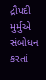દ્રૌપદી મુર્મુએ સંબોધન કરતાં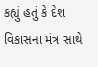કહ્યું હતું કે દેશ વિકાસના મંત્ર સાથે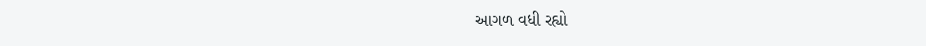આગળ વધી રહ્યો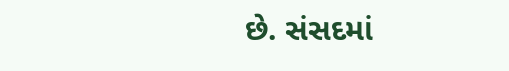છે. સંસદમાં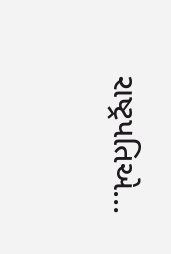રાષ્ટ્રપતિએ…